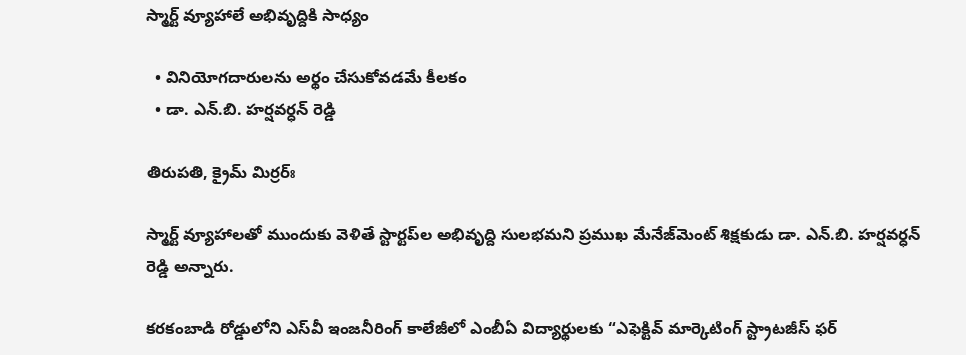స్మార్ట్‌ వ్యూహాలే అభివృద్దికి సాధ్యం

  • వినియోగ‌దారుల‌ను అర్థం చేసుకోవ‌డ‌మే కీల‌కం
  • డా. ఎన్.బి. హర్షవర్ధన్ రెడ్డి

తిరుపతి, క్రైమ్ మిర్ర‌ర్ః

స్మార్ట్‌ వ్యూహాల‌తో ముందుకు వెళితే స్టార్టప్‌ల అభివృద్ది సుల‌భ‌మ‌ని ప్రముఖ మేనేజ్‌మెంట్ శిక్షకుడు డా. ఎన్.బి. హర్షవర్ధన్ రెడ్డి అన్నారు.

కరకంబాడి రోడ్డులోని ఎస్‌వీ ఇంజనీరింగ్ కాలేజీలో ఎంబీఏ విద్యార్థులకు “ఎఫెక్టివ్ మార్కెటింగ్ స్ట్రాటజీస్ ఫర్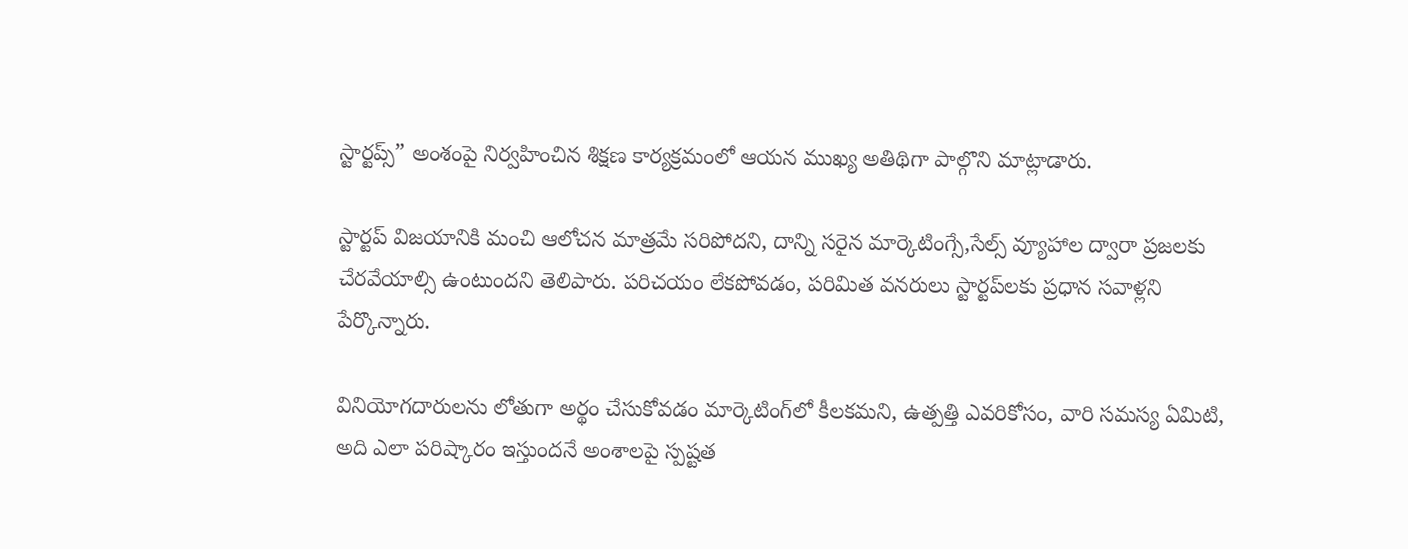స్టార్టప్స్” అంశంపై నిర్వహించిన శిక్షణ కార్యక్రమంలో ఆయన ముఖ్య అతిథిగా పాల్గొని మాట్లాడారు.

స్టార్టప్ విజయానికి మంచి ఆలోచన మాత్రమే సరిపోదని, దాన్ని సరైన మార్కెటింగ్సే,సేల్స్ వ్యూహాల ద్వారా ప్రజలకు చేరవేయాల్సి ఉంటుందని తెలిపారు. పరిచయం లేకపోవడం, పరిమిత వనరులు స్టార్టప్‌లకు ప్రధాన సవాళ్లని పేర్కొన్నారు.

వినియోగదారులను లోతుగా అర్థం చేసుకోవడం మార్కెటింగ్‌లో కీలకమని, ఉత్పత్తి ఎవరికోసం, వారి సమస్య ఏమిటి, అది ఎలా పరిష్కారం ఇస్తుందనే అంశాలపై స్పష్టత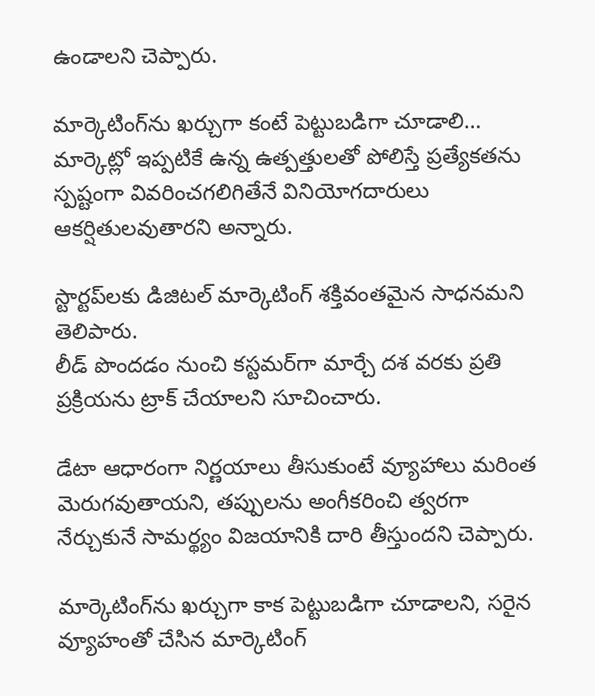ఉండాలని చెప్పారు.

మార్కెటింగ్‌ను ఖ‌ర్చుగా కంటే పెట్టుబ‌డిగా చూడాలి…
మార్కెట్లో ఇప్పటికే ఉన్న ఉత్పత్తులతో పోలిస్తే ప్రత్యేకతను స్పష్టంగా వివరించగలిగితేనే వినియోగదారులు ఆకర్షితులవుతారని అన్నారు.

స్టార్టప్‌లకు డిజిటల్ మార్కెటింగ్ శక్తివంతమైన సాధనమని తెలిపారు.
లీడ్ పొందడం నుంచి కస్టమర్‌గా మార్చే దశ వరకు ప్రతి ప్రక్రియను ట్రాక్ చేయాలని సూచించారు.

డేటా ఆధారంగా నిర్ణయాలు తీసుకుంటే వ్యూహాలు మరింత మెరుగవుతాయని, తప్పులను అంగీకరించి త్వరగా నేర్చుకునే సామర్థ్యం విజయానికి దారి తీస్తుందని చెప్పారు.

మార్కెటింగ్‌ను ఖర్చుగా కాక పెట్టుబడిగా చూడాలని, సరైన వ్యూహంతో చేసిన మార్కెటింగ్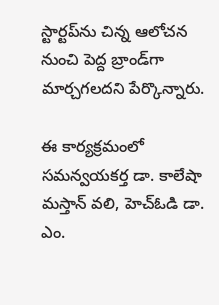స్టార్టప్‌ను చిన్న ఆలోచన నుంచి పెద్ద బ్రాండ్‌గా మార్చగలదని పేర్కొన్నారు.

ఈ కార్యక్రమంలో సమన్వయకర్త డా. కాలేషా మస్తాన్ వలి, హెచ్‌ఓడి డా. ఎం.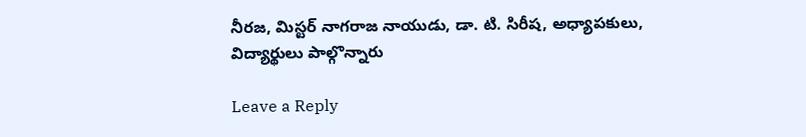నీరజ, మిస్టర్ నాగరాజ నాయుడు, డా. టి. సిరీష, అధ్యాపకులు, విద్యార్థులు పాల్గొన్నారు

Leave a Reply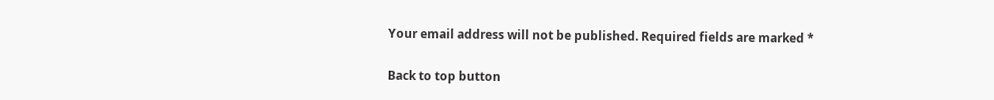Your email address will not be published. Required fields are marked *

Back to top button